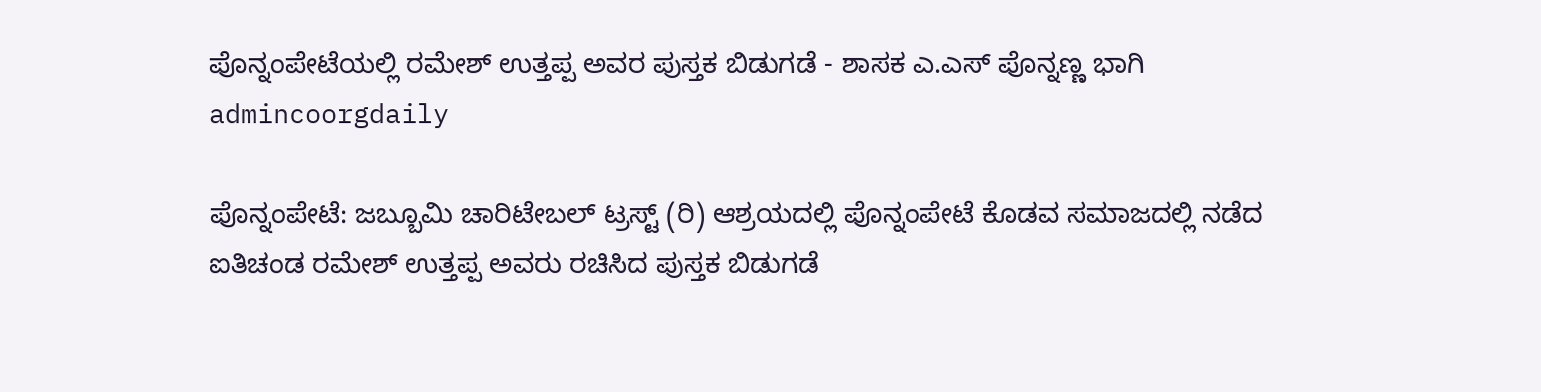ಪೊನ್ನಂಪೇಟೆಯಲ್ಲಿ ರಮೇಶ್ ಉತ್ತಪ್ಪ ಅವರ ಪುಸ್ತಕ ಬಿಡುಗಡೆ - ಶಾಸಕ ಎ.ಎಸ್ ಪೊನ್ನಣ್ಣ ಭಾಗಿ
admincoorgdaily

ಪೊನ್ನಂಪೇಟೆ: ಜಬ್ಬೂಮಿ ಚಾರಿಟೇಬಲ್ ಟ್ರಸ್ಟ್ (ರಿ) ಆಶ್ರಯದಲ್ಲಿ ಪೊನ್ನಂಪೇಟೆ ಕೊಡವ ಸಮಾಜದಲ್ಲಿ ನಡೆದ ಐತಿಚಂಡ ರಮೇಶ್ ಉತ್ತಪ್ಪ ಅವರು ರಚಿಸಿದ ಪುಸ್ತಕ ಬಿಡುಗಡೆ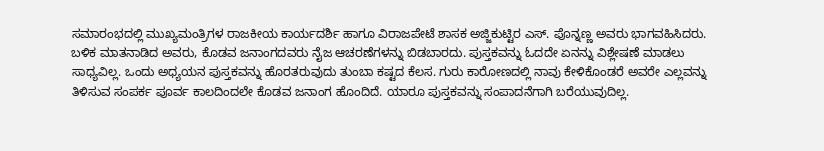ಸಮಾರಂಭದಲ್ಲಿ ಮುಖ್ಯಮಂತ್ರಿಗಳ ರಾಜಕೀಯ ಕಾರ್ಯದರ್ಶಿ ಹಾಗೂ ವಿರಾಜಪೇಟೆ ಶಾಸಕ ಅಜ್ಜಿಕುಟ್ಟಿರ ಎಸ್. ಪೊನ್ನಣ್ಣ ಅವರು ಭಾಗವಹಿಸಿದರು.
ಬಳಿಕ ಮಾತನಾಡಿದ ಅವರು, ಕೊಡವ ಜನಾಂಗದವರು ನೈಜ ಆಚರಣೆಗಳನ್ನು ಬಿಡಬಾರದು. ಪುಸ್ತಕವನ್ನು ಓದದೇ ಏನನ್ನು ವಿಶ್ಲೇಷಣೆ ಮಾಡಲು ಸಾಧ್ಯವಿಲ್ಲ. ಒಂದು ಅಧ್ಯಯನ ಪುಸ್ತಕವನ್ನು ಹೊರತರುವುದು ತುಂಬಾ ಕಷ್ಟದ ಕೆಲಸ. ಗುರು ಕಾರೋಣದಲ್ಲಿ ನಾವು ಕೇಳಿಕೊಂಡರೆ ಅವರೇ ಎಲ್ಲವನ್ನು ತಿಳಿಸುವ ಸಂಪರ್ಕ ಪೂರ್ವ ಕಾಲದಿಂದಲೇ ಕೊಡವ ಜನಾಂಗ ಹೊಂದಿದೆ. ಯಾರೂ ಪುಸ್ತಕವನ್ನು ಸಂಪಾದನೆಗಾಗಿ ಬರೆಯುವುದಿಲ್ಲ.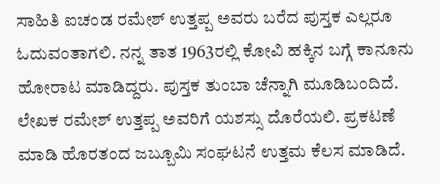ಸಾಹಿತಿ ಐಚಂಡ ರಮೇಶ್ ಉತ್ತಪ್ಪ ಅವರು ಬರೆದ ಪುಸ್ತಕ ಎಲ್ಲರೂ ಓದುವಂತಾಗಲಿ. ನನ್ನ ತಾತ 1963ರಲ್ಲಿ ಕೋವಿ ಹಕ್ಕಿನ ಬಗ್ಗೆ ಕಾನೂನು ಹೋರಾಟ ಮಾಡಿದ್ದರು. ಪುಸ್ತಕ ತುಂಬಾ ಚೆನ್ನಾಗಿ ಮೂಡಿಬಂದಿದೆ. ಲೇಖಕ ರಮೇಶ್ ಉತ್ತಪ್ಪ ಅವರಿಗೆ ಯಶಸ್ಸು ದೊರೆಯಲಿ. ಪ್ರಕಟಣೆ ಮಾಡಿ ಹೊರತಂದ ಜಬ್ಬೂಮಿ ಸಂಘಟನೆ ಉತ್ತಮ ಕೆಲಸ ಮಾಡಿದೆ.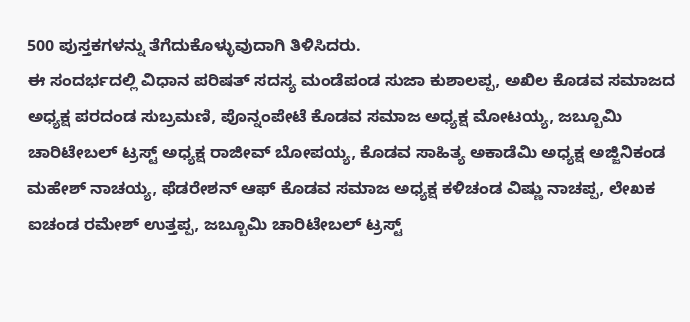500 ಪುಸ್ತಕಗಳನ್ನು ತೆಗೆದುಕೊಳ್ಳುವುದಾಗಿ ತಿಳಿಸಿದರು.
ಈ ಸಂದರ್ಭದಲ್ಲಿ ವಿಧಾನ ಪರಿಷತ್ ಸದಸ್ಯ ಮಂಡೆಪಂಡ ಸುಜಾ ಕುಶಾಲಪ್ಪ, ಅಖಿಲ ಕೊಡವ ಸಮಾಜದ ಅಧ್ಯಕ್ಷ ಪರದಂಡ ಸುಬ್ರಮಣಿ, ಪೊನ್ನಂಪೇಟೆ ಕೊಡವ ಸಮಾಜ ಅಧ್ಯಕ್ಷ ಮೋಟಯ್ಯ, ಜಬ್ಬೂಮಿ ಚಾರಿಟೇಬಲ್ ಟ್ರಸ್ಟ್ ಅಧ್ಯಕ್ಷ ರಾಜೀವ್ ಬೋಪಯ್ಯ, ಕೊಡವ ಸಾಹಿತ್ಯ ಅಕಾಡೆಮಿ ಅಧ್ಯಕ್ಷ ಅಜ್ಜಿನಿಕಂಡ ಮಹೇಶ್ ನಾಚಯ್ಯ, ಫೆಡರೇಶನ್ ಆಫ್ ಕೊಡವ ಸಮಾಜ ಅಧ್ಯಕ್ಷ ಕಳಿಚಂಡ ವಿಷ್ಣು ನಾಚಪ್ಪ, ಲೇಖಕ ಐಚಂಡ ರಮೇಶ್ ಉತ್ತಪ್ಪ, ಜಬ್ಬೂಮಿ ಚಾರಿಟೇಬಲ್ ಟ್ರಸ್ಟ್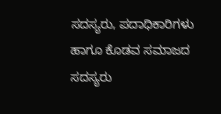ಸದಸ್ಯರು, ಪದಾಧಿಕಾರಿಗಳು ಹಾಗೂ ಕೊಡವ ಸಮಾಜದ ಸದಸ್ಯರು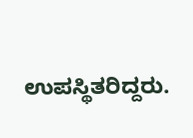ಉಪಸ್ಥಿತರಿದ್ದರು.